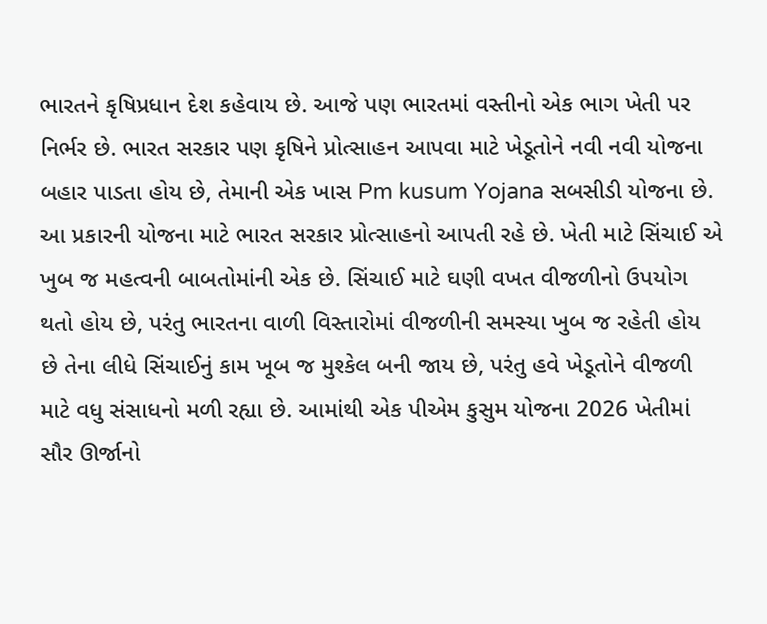ભારતને કૃષિપ્રધાન દેશ કહેવાય છે. આજે પણ ભારતમાં વસ્તીનો એક ભાગ ખેતી પર નિર્ભર છે. ભારત સરકાર પણ કૃષિને પ્રોત્સાહન આપવા માટે ખેડૂતોને નવી નવી યોજના બહાર પાડતા હોય છે, તેમાની એક ખાસ Pm kusum Yojana સબસીડી યોજના છે. આ પ્રકારની યોજના માટે ભારત સરકાર પ્રોત્સાહનો આપતી રહે છે. ખેતી માટે સિંચાઈ એ ખુબ જ મહત્વની બાબતોમાંની એક છે. સિંચાઈ માટે ઘણી વખત વીજળીનો ઉપયોગ થતો હોય છે, પરંતુ ભારતના વાળી વિસ્તારોમાં વીજળીની સમસ્યા ખુબ જ રહેતી હોય છે તેના લીધે સિંચાઈનું કામ ખૂબ જ મુશ્કેલ બની જાય છે, પરંતુ હવે ખેડૂતોને વીજળી માટે વધુ સંસાધનો મળી રહ્યા છે. આમાંથી એક પીએમ કુસુમ યોજના 2026 ખેતીમાં સૌર ઊર્જાનો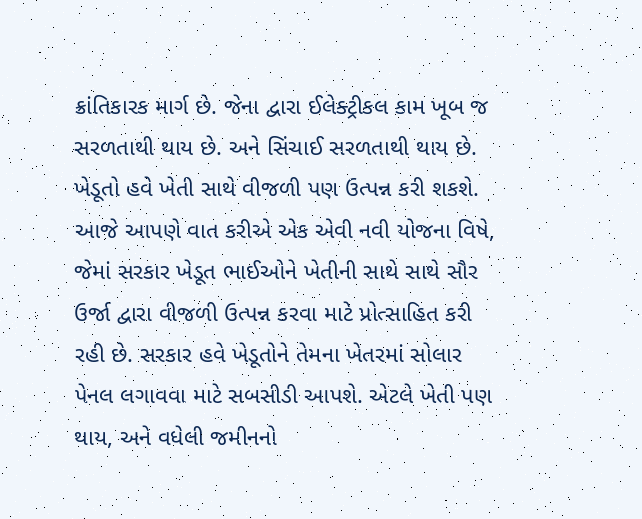ક્રાંતિકારક માર્ગ છે. જેના દ્વારા ઈલેક્ટ્રીકલ કામ ખૂબ જ સરળતાથી થાય છે. અને સિંચાઈ સરળતાથી થાય છે.
ખેડૂતો હવે ખેતી સાથે વીજળી પણ ઉત્પન્ન કરી શકશે. આજે આપણે વાત કરીએ એક એવી નવી યોજના વિષે, જેમાં સરકાર ખેડૂત ભાઈઓને ખેતીની સાથે સાથે સૌર ઉર્જા દ્વારા વીજળી ઉત્પન્ન કરવા માટે પ્રોત્સાહિત કરી રહી છે. સરકાર હવે ખેડૂતોને તેમના ખેતરમાં સોલાર પેનલ લગાવવા માટે સબસીડી આપશે. એટલે ખેતી પણ થાય, અને વધેલી જમીનનો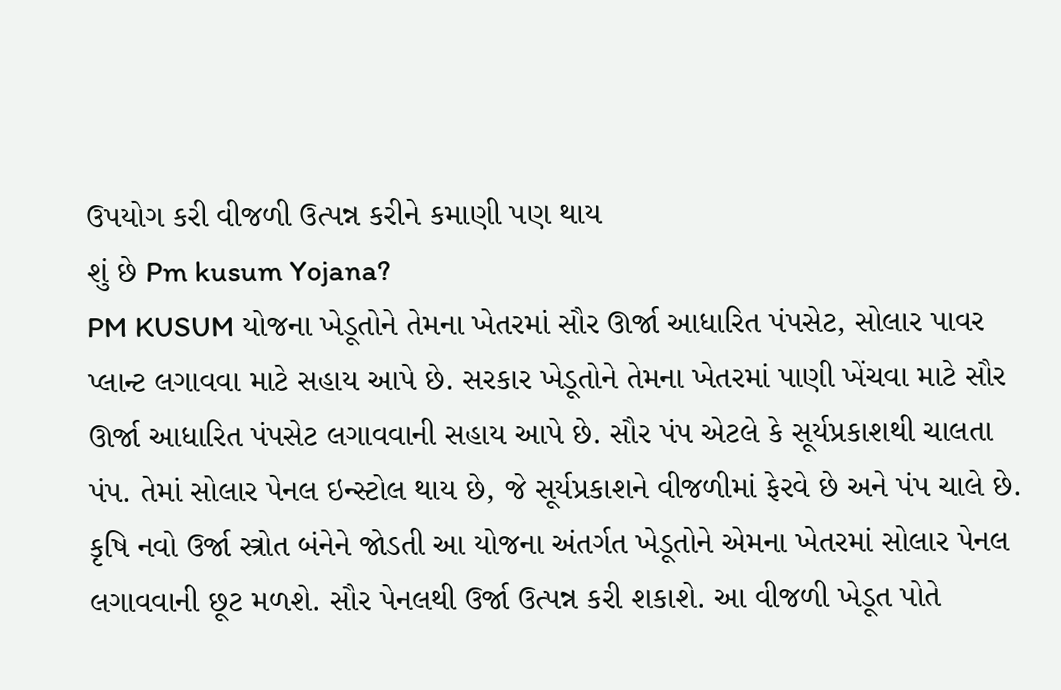ઉપયોગ કરી વીજળી ઉત્પન્ન કરીને કમાણી પણ થાય
શું છે Pm kusum Yojana?
PM KUSUM યોજના ખેડૂતોને તેમના ખેતરમાં સૌર ઊર્જા આધારિત પંપસેટ, સોલાર પાવર પ્લાન્ટ લગાવવા માટે સહાય આપે છે. સરકાર ખેડૂતોને તેમના ખેતરમાં પાણી ખેંચવા માટે સૌર ઊર્જા આધારિત પંપસેટ લગાવવાની સહાય આપે છે. સૌર પંપ એટલે કે સૂર્યપ્રકાશથી ચાલતા પંપ. તેમાં સોલાર પેનલ ઇન્સ્ટોલ થાય છે, જે સૂર્યપ્રકાશને વીજળીમાં ફેરવે છે અને પંપ ચાલે છે. કૃષિ નવો ઉર્જા સ્ત્રોત બંનેને જોડતી આ યોજના અંતર્ગત ખેડૂતોને એમના ખેતરમાં સોલાર પેનલ લગાવવાની છૂટ મળશે. સૌર પેનલથી ઉર્જા ઉત્પન્ન કરી શકાશે. આ વીજળી ખેડૂત પોતે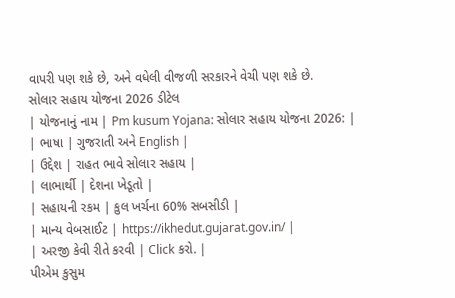વાપરી પણ શકે છે, અને વધેલી વીજળી સરકારને વેચી પણ શકે છે.
સોલાર સહાય યોજના 2026 ડીટેલ
| યોજનાનું નામ | Pm kusum Yojana: સોલાર સહાય યોજના 2026: |
| ભાષા | ગુજરાતી અને English |
| ઉદ્દેશ | રાહત ભાવે સોલાર સહાય |
| લાભાર્થી | દેશના ખેડૂતો |
| સહાયની રકમ | કુલ ખર્ચના 60% સબસીડી |
| માન્ય વેબસાઈટ | https://ikhedut.gujarat.gov.in/ |
| અરજી કેવી રીતે કરવી | Click કરો. |
પીએમ કુસુમ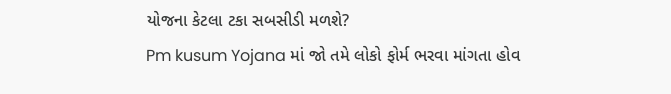યોજના કેટલા ટકા સબસીડી મળશે?
Pm kusum Yojana માં જો તમે લોકો ફોર્મ ભરવા માંગતા હોવ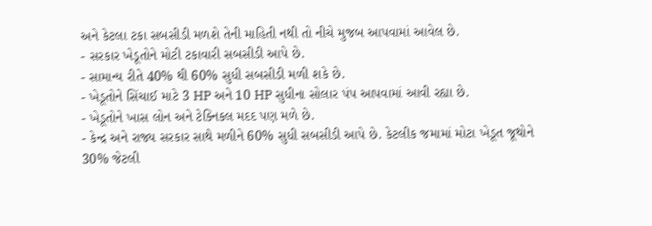અને કેટલા ટકા સબસીડી મળશે તેની માહિતી નથી તો નીચે મુજબ આપવામાં આવેલ છે.
- સરકાર ખેડૂતોને મોટી ટકાવારી સબસીડી આપે છે.
- સામાન્ય રીતે 40% થી 60% સુધી સબસીડી મળી શકે છે.
- ખેડૂતોને સિંચાઈ માટે 3 HP અને 10 HP સુધીના સોલાર પંપ આપવામાં આવી રહ્યા છે.
- ખેડૂતોને ખાસ લોન અને ટેક્નિકલ મદદ પણ મળે છે.
- કેન્દ્ર અને રાજ્ય સરકાર સાથે મળીને 60% સુધી સબસીડી આપે છે. કેટલીક જમામાં મોટા ખેડૂત જૂથોને 30% જેટલી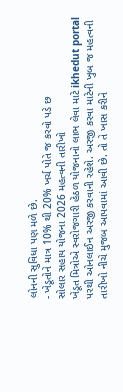લોનની સુવિધા પણ મળે છે.
- ખેડૂતોને માત્ર 10% થી 20% ખર્ચ પોતે જ કરવો પડે છ
સોલાર સહાય યોજના 2026 મહત્વની તારીખો
ખેડૂત મિત્રોએ સ્વરોજગારી હેઠળ યોજનાનો લાભ લેવા માટે ikhedut portal પરથી ઓનલાઈન અરજી કરવાની રહેશે. અરજી કરવા માટેની ખુબ જ મહત્વની તારીખો નીચે મુજબ આપવામાં આવી છે. તો તે ખાસ કરીને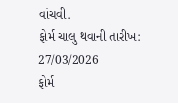વાંચવી.
ફોર્મ ચાલુ થવાની તારીખ: 27/03/2026
ફોર્મ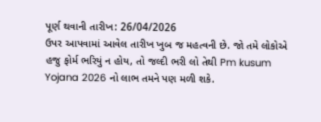પૂર્ણ થવાની તારીખ: 26/04/2026
ઉપર આપવામાં આવેલ તારીખ ખુબ જ મહત્વની છે. જો તમે લોકોએ હજુ ફોર્મ ભરિયું ન હોય, તો જલ્દી ભરી લો તેથી Pm kusum Yojana 2026 નો લાભ તમને પણ મળી શકે.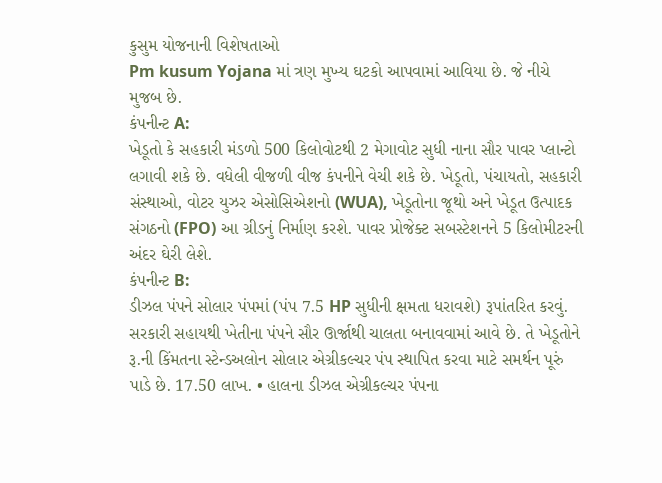કુસુમ યોજનાની વિશેષતાઓ
Pm kusum Yojana માં ત્રણ મુખ્ય ઘટકો આપવામાં આવિયા છે. જે નીચે મુજબ છે.
કંપનીન્ટ A:
ખેડૂતો કે સહકારી મંડળો 500 કિલોવોટથી 2 મેગાવોટ સુધી નાના સૌર પાવર પ્લાન્ટો લગાવી શકે છે. વધેલી વીજળી વીજ કંપનીને વેચી શકે છે. ખેડૂતો, પંચાયતો, સહકારી સંસ્થાઓ, વોટર યુઝર એસોસિએશનો (WUA), ખેડૂતોના જૂથો અને ખેડૂત ઉત્પાદક સંગઠનો (FPO) આ ગ્રીડનું નિર્માણ કરશે. પાવર પ્રોજેક્ટ સબસ્ટેશનને 5 કિલોમીટરની અંદર ઘેરી લેશે.
કંપનીન્ટ B:
ડીઝલ પંપને સોલાર પંપમાં (પંપ 7.5 HP સુધીની ક્ષમતા ધરાવશે) રૂપાંતરિત કરવું. સરકારી સહાયથી ખેતીના પંપને સૌર ઊર્જાથી ચાલતા બનાવવામાં આવે છે. તે ખેડૂતોને રૂ.ની કિંમતના સ્ટેન્ડઅલોન સોલાર એગ્રીકલ્ચર પંપ સ્થાપિત કરવા માટે સમર્થન પૂરું પાડે છે. 17.50 લાખ. • હાલના ડીઝલ એગ્રીકલ્ચર પંપના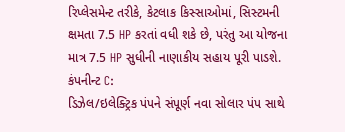રિપ્લેસમેન્ટ તરીકે, કેટલાક કિસ્સાઓમાં, સિસ્ટમની ક્ષમતા 7.5 HP કરતાં વધી શકે છે, પરંતુ આ યોજના માત્ર 7.5 HP સુધીની નાણાકીય સહાય પૂરી પાડશે.
કંપનીન્ટ C:
ડિઝેલ/ઇલેક્ટ્રિક પંપને સંપૂર્ણ નવા સોલાર પંપ સાથે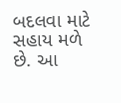બદલવા માટે સહાય મળે છે. આ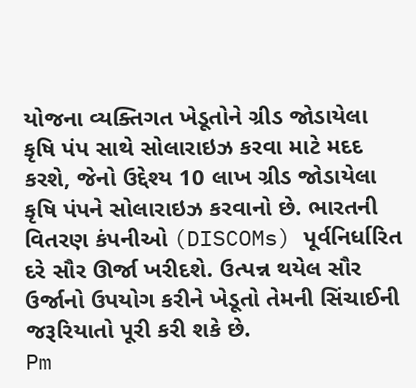યોજના વ્યક્તિગત ખેડૂતોને ગ્રીડ જોડાયેલા કૃષિ પંપ સાથે સોલારાઇઝ કરવા માટે મદદ કરશે, જેનો ઉદ્દેશ્ય 10 લાખ ગ્રીડ જોડાયેલા કૃષિ પંપને સોલારાઇઝ કરવાનો છે. ભારતની વિતરણ કંપનીઓ (DISCOMs) પૂર્વનિર્ધારિત દરે સૌર ઊર્જા ખરીદશે. ઉત્પન્ન થયેલ સૌર ઉર્જાનો ઉપયોગ કરીને ખેડૂતો તેમની સિંચાઈની જરૂરિયાતો પૂરી કરી શકે છે.
Pm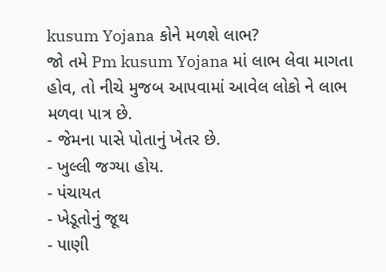kusum Yojana કોને મળશે લાભ?
જો તમે Pm kusum Yojana માં લાભ લેવા માગતા હોવ, તો નીચે મુજબ આપવામાં આવેલ લોકો ને લાભ મળવા પાત્ર છે.
- જેમના પાસે પોતાનું ખેતર છે.
- ખુલ્લી જગ્યા હોય.
- પંચાયત
- ખેડૂતોનું જૂથ
- પાણી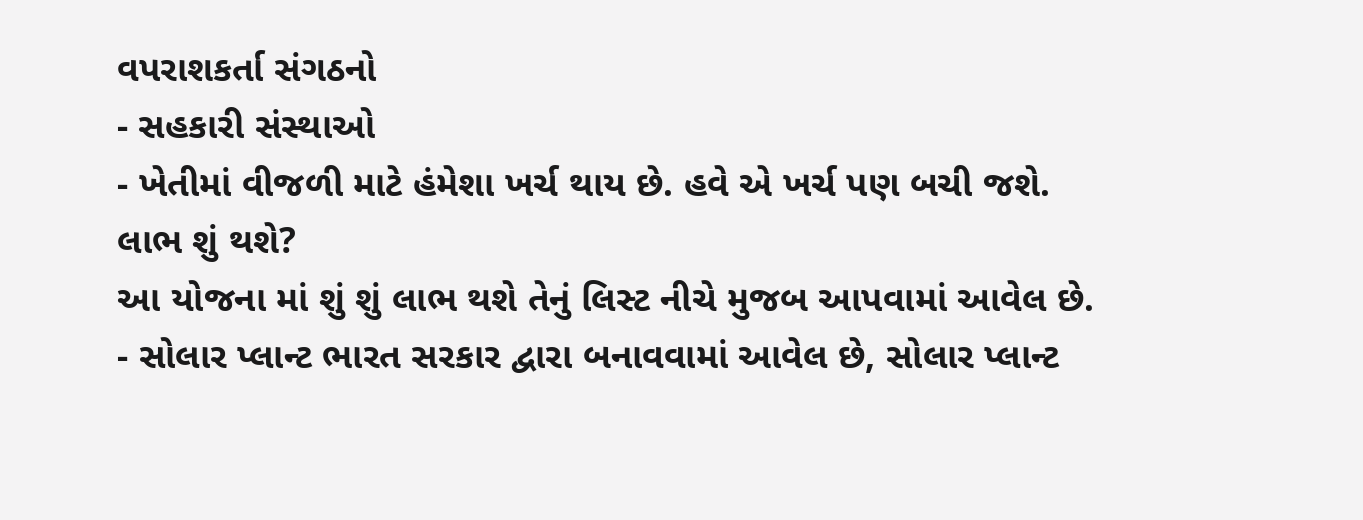વપરાશકર્તા સંગઠનો
- સહકારી સંસ્થાઓ
- ખેતીમાં વીજળી માટે હંમેશા ખર્ચ થાય છે. હવે એ ખર્ચ પણ બચી જશે.
લાભ શું થશે?
આ યોજના માં શું શું લાભ થશે તેનું લિસ્ટ નીચે મુજબ આપવામાં આવેલ છે.
- સોલાર પ્લાન્ટ ભારત સરકાર દ્વારા બનાવવામાં આવેલ છે, સોલાર પ્લાન્ટ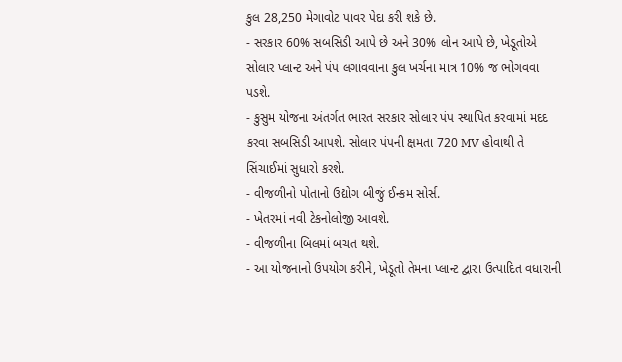કુલ 28,250 મેગાવોટ પાવર પેદા કરી શકે છે.
- સરકાર 60% સબસિડી આપે છે અને 30% લોન આપે છે, ખેડૂતોએ સોલાર પ્લાન્ટ અને પંપ લગાવવાના કુલ ખર્ચના માત્ર 10% જ ભોગવવા પડશે.
- કુસુમ યોજના અંતર્ગત ભારત સરકાર સોલાર પંપ સ્થાપિત કરવામાં મદદ કરવા સબસિડી આપશે. સોલાર પંપની ક્ષમતા 720 MV હોવાથી તે સિંચાઈમાં સુધારો કરશે.
- વીજળીનો પોતાનો ઉદ્યોગ બીજું ઈન્કમ સોર્સ.
- ખેતરમાં નવી ટેકનોલોજી આવશે.
- વીજળીના બિલમાં બચત થશે.
- આ યોજનાનો ઉપયોગ કરીને, ખેડૂતો તેમના પ્લાન્ટ દ્વારા ઉત્પાદિત વધારાની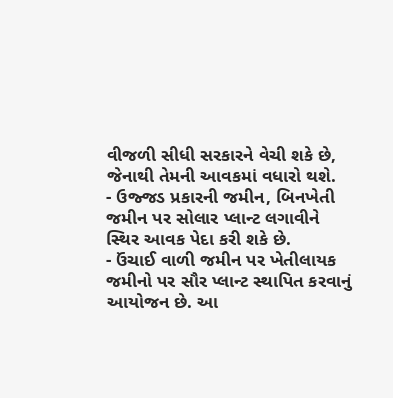વીજળી સીધી સરકારને વેચી શકે છે, જેનાથી તેમની આવકમાં વધારો થશે.
- ઉજ્જડ પ્રકારની જમીન, બિનખેતી જમીન પર સોલાર પ્લાન્ટ લગાવીને સ્થિર આવક પેદા કરી શકે છે.
- ઉંચાઈ વાળી જમીન પર ખેતીલાયક જમીનો પર સૌર પ્લાન્ટ સ્થાપિત કરવાનું આયોજન છે. આ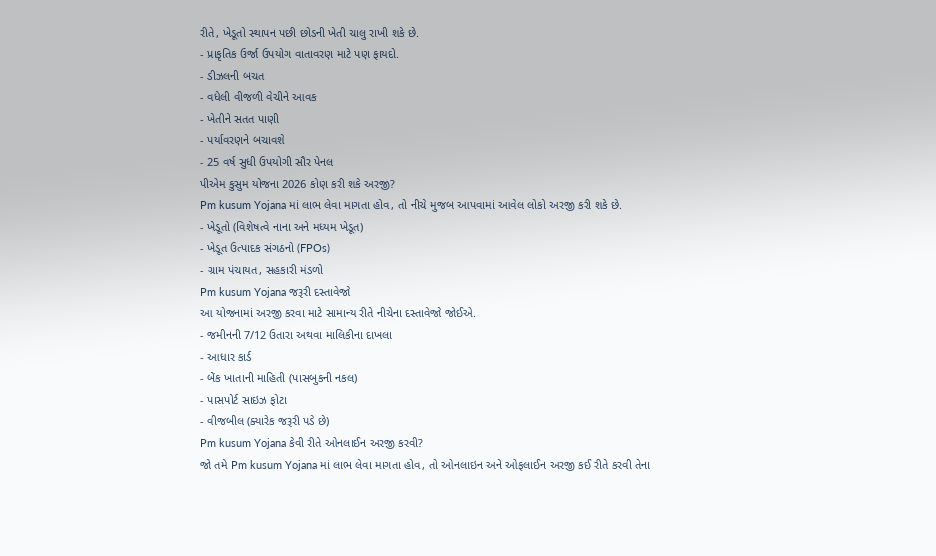રીતે, ખેડૂતો સ્થાપન પછી છોડની ખેતી ચાલુ રાખી શકે છે.
- પ્રાકૃતિક ઉર્જા ઉપયોગ વાતાવરણ માટે પણ ફાયદો.
- ડીઝલની બચત
- વધેલી વીજળી વેચીને આવક
- ખેતીને સતત પાણી
- પર્યાવરણને બચાવશે
- 25 વર્ષ સુધી ઉપયોગી સૌર પેનલ
પીએમ કુસુમ યોજના 2026 કોણ કરી શકે અરજી?
Pm kusum Yojana માં લાભ લેવા માગતા હોવ, તો નીચે મુજબ આપવામાં આવેલ લોકો અરજી કરી શકે છે.
- ખેડૂતો (વિશેષત્વે નાના અને મધ્યમ ખેડૂત)
- ખેડૂત ઉત્પાદક સંગઠનો (FPOs)
- ગ્રામ પંચાયત, સહકારી મંડળો
Pm kusum Yojana જરૂરી દસ્તાવેજો
આ યોજનામાં અરજી કરવા માટે સામાન્ય રીતે નીચેના દસ્તાવેજો જોઈએ.
- જમીનની 7/12 ઉતારા અથવા માલિકીના દાખલા
- આધાર કાર્ડ
- બેંક ખાતાની માહિતી (પાસબુકની નકલ)
- પાસપોર્ટ સાઇઝ ફોટા
- વીજબીલ (ક્યારેક જરૂરી પડે છે)
Pm kusum Yojana કેવી રીતે ઓનલાઈન અરજી કરવી?
જો તમે Pm kusum Yojana માં લાભ લેવા માગતા હોવ, તો ઓનલાઇન અને ઓફલાઈન અરજી કઈ રીતે કરવી તેના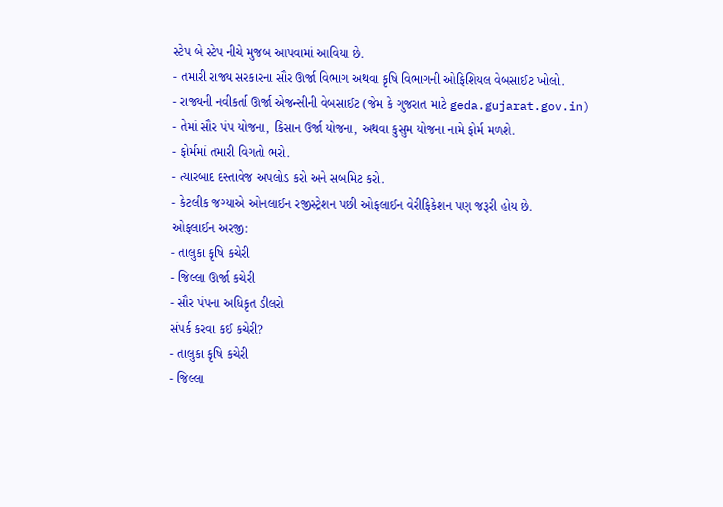સ્ટેપ બે સ્ટેપ નીચે મુજબ આપવામાં આવિયા છે.
- તમારી રાજ્ય સરકારના સૌર ઊર્જા વિભાગ અથવા કૃષિ વિભાગની ઓફિશિયલ વેબસાઈટ ખોલો.
- રાજ્યની નવીકર્તા ઊર્જા એજન્સીની વેબસાઈટ (જેમ કે ગુજરાત માટે geda.gujarat.gov.in)
- તેમાં સૌર પંપ યોજના, કિસાન ઉર્જા યોજના, અથવા કુસુમ યોજના નામે ફોર્મ મળશે.
- ફોર્મમાં તમારી વિગતો ભરો.
- ત્યારબાદ દસ્તાવેજ અપલોડ કરો અને સબમિટ કરો.
- કેટલીક જગ્યાએ ઓનલાઈન રજીસ્ટ્રેશન પછી ઓફલાઈન વેરીફિકેશન પણ જરૂરી હોય છે.
ઓફલાઈન અરજી:
- તાલુકા કૃષિ કચેરી
- જિલ્લા ઊર્જા કચેરી
- સૌર પંપના અધિકૃત ડીલરો
સંપર્ક કરવા કઈ કચેરી?
- તાલુકા કૃષિ કચેરી
- જિલ્લા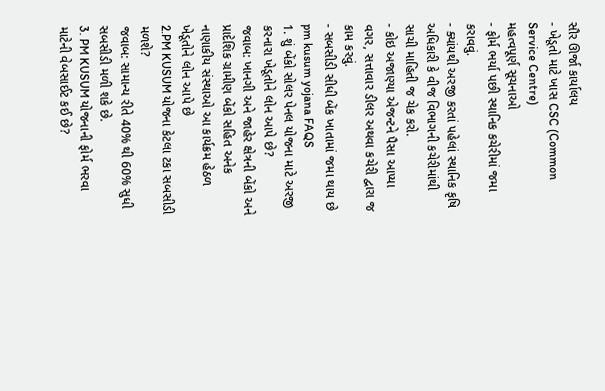સૌર ઊર્જા કાર્યાલય
- ખેડૂતો માટે ખાસ CSC (Common Service Centre)
મહત્વપૂર્ણ સૂચનાઓ
- ફોર્મ ભર્યા પછી સ્થાનિક કચેરીમાં જમા કરાવવું.
- ક્યાંયથી અરજી કરતાં પહેલાં સ્થાનિક કૃષિ અધિકારી કે વીજ વિભાગની કચેરીમાંથી સાચી માહિતી જ ચેક કરો.
- કોઇ અજાણ્યા એજન્ટને પૈસા આપ્યા વગર, સત્તાવાર ડીલર અથવા કચેરી દ્વારા જ કામ કરવું.
- સબસીડી સીધી બેંક ખાતામાં જમા થાય છે
pm kusum yojana FAQS
1. શું બેંકો સોલર પેનલ યોજના માટે અરજી કરનારા ખેડૂતોને લોન આપે છે?
જવાબ: ખાનગી અને જાહેર ક્ષેત્રની બેંકો અને પ્રાદેશિક ગ્રામીણ બેંકો સહિત અનેક નાણાકીય સંસ્થાઓ આ કાર્યક્રમ હેઠળ ખેડૂતોને લોન આપે છે
2.PM KUSUM યોજના કેટલા ટકા સબસીડી મળશે?
જવાબ: સામાન્ય રીતે 40% થી 60% સુધી સબસીડી મળી શકે છે.
3. PM KUSUM યોજનાની ફોર્મ ભરવા માટેની વેબસાઈટ કઈ છે?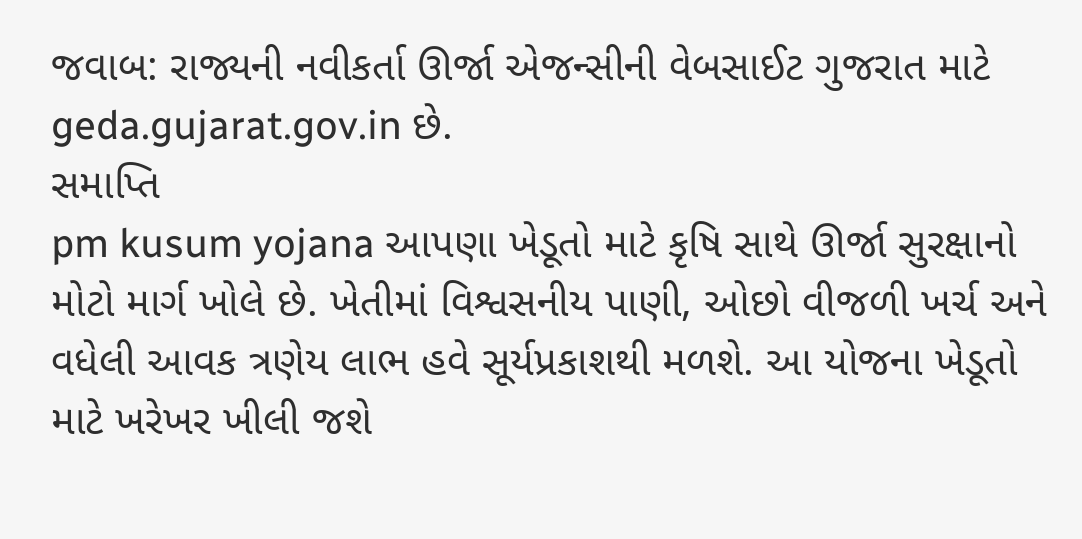જવાબ: રાજ્યની નવીકર્તા ઊર્જા એજન્સીની વેબસાઈટ ગુજરાત માટે geda.gujarat.gov.in છે.
સમાપ્તિ
pm kusum yojana આપણા ખેડૂતો માટે કૃષિ સાથે ઊર્જા સુરક્ષાનો મોટો માર્ગ ખોલે છે. ખેતીમાં વિશ્વસનીય પાણી, ઓછો વીજળી ખર્ચ અને વધેલી આવક ત્રણેય લાભ હવે સૂર્યપ્રકાશથી મળશે. આ યોજના ખેડૂતો માટે ખરેખર ખીલી જશે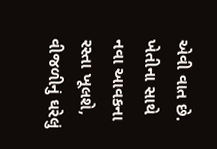એવી વાત છે. ખેતીના સાથે નવા આવકના રસ્તા ખૂલશે, વીજળીનું ઘરેલું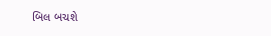બિલ બચશે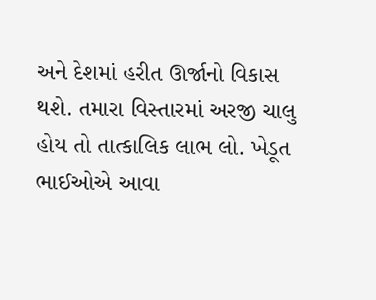અને દેશમાં હરીત ઊર્જાનો વિકાસ થશે. તમારા વિસ્તારમાં અરજી ચાલુ હોય તો તાત્કાલિક લાભ લો. ખેડૂત ભાઈઓએ આવા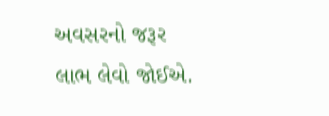અવસરનો જરૂર લાભ લેવો જોઈએ.